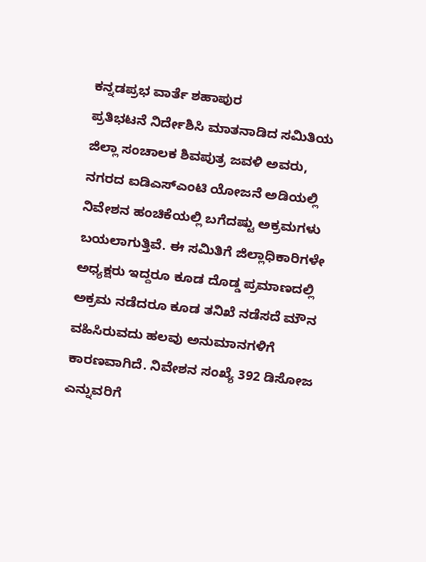ಕನ್ನಡಪ್ರಭ ವಾರ್ತೆ ಶಹಾಪುರ
ಪ್ರತಿಭಟನೆ ನಿರ್ದೇಶಿಸಿ ಮಾತನಾಡಿದ ಸಮಿತಿಯ ಜಿಲ್ಲಾ ಸಂಚಾಲಕ ಶಿವಪುತ್ರ ಜವಳಿ ಅವರು, ನಗರದ ಐಡಿಎಸ್ಎಂಟಿ ಯೋಜನೆ ಅಡಿಯಲ್ಲಿ ನಿವೇಶನ ಹಂಚಿಕೆಯಲ್ಲಿ ಬಗೆದಷ್ಟು ಅಕ್ರಮಗಳು ಬಯಲಾಗುತ್ತಿವೆ. ಈ ಸಮಿತಿಗೆ ಜಿಲ್ಲಾಧಿಕಾರಿಗಳೇ ಅಧ್ಯಕ್ಷರು ಇದ್ದರೂ ಕೂಡ ದೊಡ್ಡ ಪ್ರಮಾಣದಲ್ಲಿ ಅಕ್ರಮ ನಡೆದರೂ ಕೂಡ ತನಿಖೆ ನಡೆಸದೆ ಮೌನ ವಹಿಸಿರುವದು ಹಲವು ಅನುಮಾನಗಳಿಗೆ ಕಾರಣವಾಗಿದೆ. ನಿವೇಶನ ಸಂಖ್ಯೆ 392 ಡಿಸೋಜ ಎನ್ನುವರಿಗೆ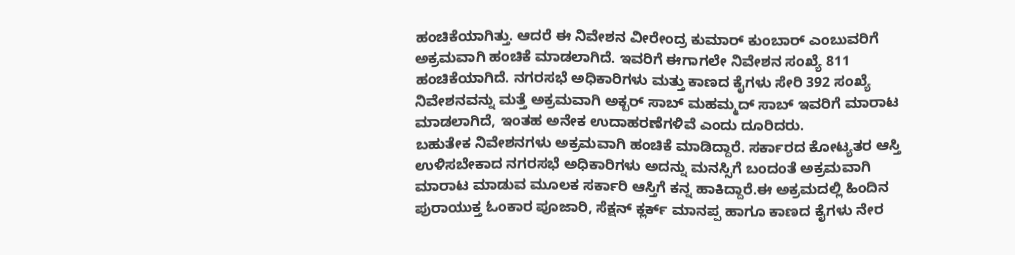ಹಂಚಿಕೆಯಾಗಿತ್ತು. ಆದರೆ ಈ ನಿವೇಶನ ವೀರೇಂದ್ರ ಕುಮಾರ್ ಕುಂಬಾರ್ ಎಂಬುವರಿಗೆ ಅಕ್ರಮವಾಗಿ ಹಂಚಿಕೆ ಮಾಡಲಾಗಿದೆ. ಇವರಿಗೆ ಈಗಾಗಲೇ ನಿವೇಶನ ಸಂಖ್ಯೆ 811 ಹಂಚಿಕೆಯಾಗಿದೆ. ನಗರಸಭೆ ಅಧಿಕಾರಿಗಳು ಮತ್ತು ಕಾಣದ ಕೈಗಳು ಸೇರಿ 392 ಸಂಖ್ಯೆ ನಿವೇಶನವನ್ನು ಮತ್ತೆ ಅಕ್ರಮವಾಗಿ ಅಕ್ಬರ್ ಸಾಬ್ ಮಹಮ್ಮದ್ ಸಾಬ್ ಇವರಿಗೆ ಮಾರಾಟ ಮಾಡಲಾಗಿದೆ, ಇಂತಹ ಅನೇಕ ಉದಾಹರಣೆಗಳಿವೆ ಎಂದು ದೂರಿದರು.
ಬಹುತೇಕ ನಿವೇಶನಗಳು ಅಕ್ರಮವಾಗಿ ಹಂಚಿಕೆ ಮಾಡಿದ್ದಾರೆ. ಸರ್ಕಾರದ ಕೋಟ್ಯತರ ಆಸ್ತಿ ಉಳಿಸಬೇಕಾದ ನಗರಸಭೆ ಅಧಿಕಾರಿಗಳು ಅದನ್ನು ಮನಸ್ಸಿಗೆ ಬಂದಂತೆ ಅಕ್ರಮವಾಗಿ ಮಾರಾಟ ಮಾಡುವ ಮೂಲಕ ಸರ್ಕಾರಿ ಆಸ್ತಿಗೆ ಕನ್ನ ಹಾಕಿದ್ದಾರೆ.ಈ ಅಕ್ರಮದಲ್ಲಿ ಹಿಂದಿನ ಪುರಾಯುಕ್ತ ಓಂಕಾರ ಪೂಜಾರಿ, ಸೆಕ್ಷನ್ ಕ್ಲರ್ಕ್ ಮಾನಪ್ಪ ಹಾಗೂ ಕಾಣದ ಕೈಗಳು ನೇರ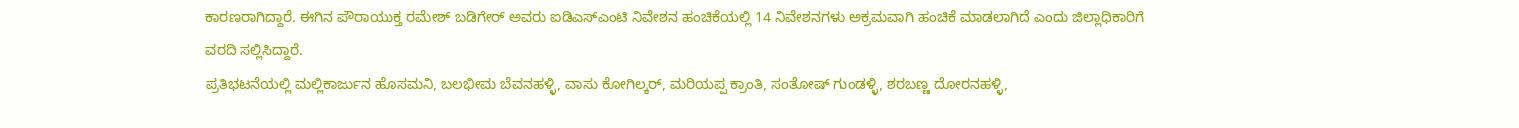ಕಾರಣರಾಗಿದ್ದಾರೆ. ಈಗಿನ ಪೌರಾಯುಕ್ತ ರಮೇಶ್ ಬಡಿಗೇರ್ ಅವರು ಐಡಿಎಸ್ಎಂಟಿ ನಿವೇಶನ ಹಂಚಿಕೆಯಲ್ಲಿ 14 ನಿವೇಶನಗಳು ಅಕ್ರಮವಾಗಿ ಹಂಚಿಕೆ ಮಾಡಲಾಗಿದೆ ಎಂದು ಜಿಲ್ಲಾಧಿಕಾರಿಗೆ ವರದಿ ಸಲ್ಲಿಸಿದ್ದಾರೆ.
ಪ್ರತಿಭಟನೆಯಲ್ಲಿ ಮಲ್ಲಿಕಾರ್ಜುನ ಹೊಸಮನಿ, ಬಲಭೀಮ ಬೆವನಹಳ್ಳಿ, ವಾಸು ಕೋಗಿಲ್ಕರ್, ಮರಿಯಪ್ಪ ಕ್ರಾಂತಿ, ಸಂತೋಷ್ ಗುಂಡಳ್ಳಿ, ಶರಬಣ್ಣ ದೋರನಹಳ್ಳಿ,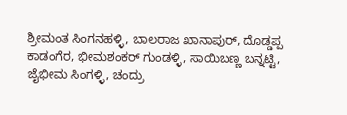ಶ್ರೀಮಂತ ಸಿಂಗನಹಳ್ಳಿ, ಬಾಲರಾಜ ಖಾನಾಪುರ್, ದೊಡ್ಡಪ್ಪ ಕಾಡಂಗೆರ, ಭೀಮಶಂಕರ್ ಗುಂಡಳ್ಳಿ, ಸಾಯಿಬಣ್ಣ ಬನ್ನಟ್ಟಿ, ಜೈಭೀಮ ಸಿಂಗಳ್ಳಿ, ಚಂದ್ರು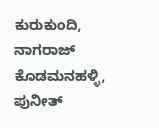ಕುರುಕುಂದಿ, ನಾಗರಾಜ್ ಕೊಡಮನಹಳ್ಳಿ, ಪುನೀತ್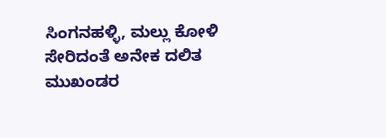ಸಿಂಗನಹಳ್ಳಿ, ಮಲ್ಲು ಕೋಳಿ ಸೇರಿದಂತೆ ಅನೇಕ ದಲಿತ ಮುಖಂಡರ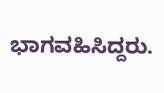ಭಾಗವಹಿಸಿದ್ದರು.